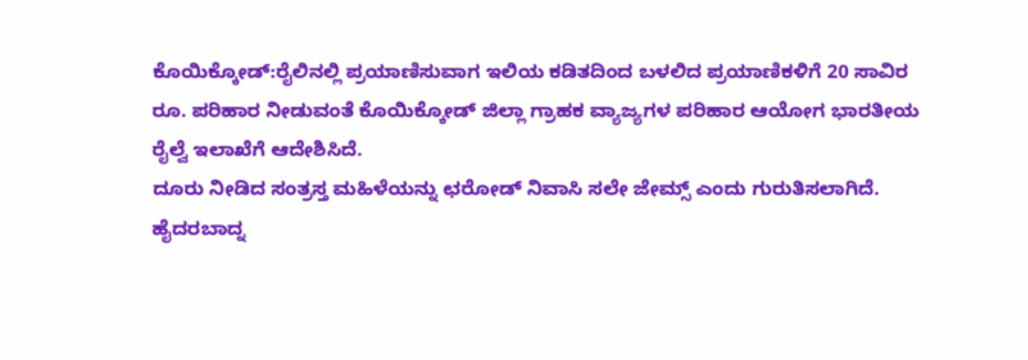ಕೊಯಿಕ್ಕೋಡ್:ರೈಲಿನಲ್ಲಿ ಪ್ರಯಾಣಿಸುವಾಗ ಇಲಿಯ ಕಡಿತದಿಂದ ಬಳಲಿದ ಪ್ರಯಾಣಿಕಳಿಗೆ 20 ಸಾವಿರ ರೂ. ಪರಿಹಾರ ನೀಡುವಂತೆ ಕೊಯಿಕ್ಕೋಡ್ ಜಿಲ್ಲಾ ಗ್ರಾಹಕ ವ್ಯಾಜ್ಯಗಳ ಪರಿಹಾರ ಆಯೋಗ ಭಾರತೀಯ ರೈಲ್ವೆ ಇಲಾಖೆಗೆ ಆದೇಶಿಸಿದೆ.
ದೂರು ನೀಡಿದ ಸಂತ್ರಸ್ತ ಮಹಿಳೆಯನ್ನು ಛರೋಡ್ ನಿವಾಸಿ ಸಲೇ ಜೇಮ್ಸ್ ಎಂದು ಗುರುತಿಸಲಾಗಿದೆ. ಹೈದರಬಾದ್ನ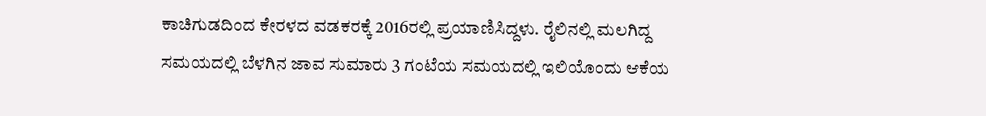ಕಾಚಿಗುಡದಿಂದ ಕೇರಳದ ವಡಕರಕ್ಕೆ 2016ರಲ್ಲಿ ಪ್ರಯಾಣಿಸಿದ್ದಳು. ರೈಲಿನಲ್ಲಿ ಮಲಗಿದ್ದ ಸಮಯದಲ್ಲಿ ಬೆಳಗಿನ ಜಾವ ಸುಮಾರು 3 ಗಂಟೆಯ ಸಮಯದಲ್ಲಿ ಇಲಿಯೊಂದು ಆಕೆಯ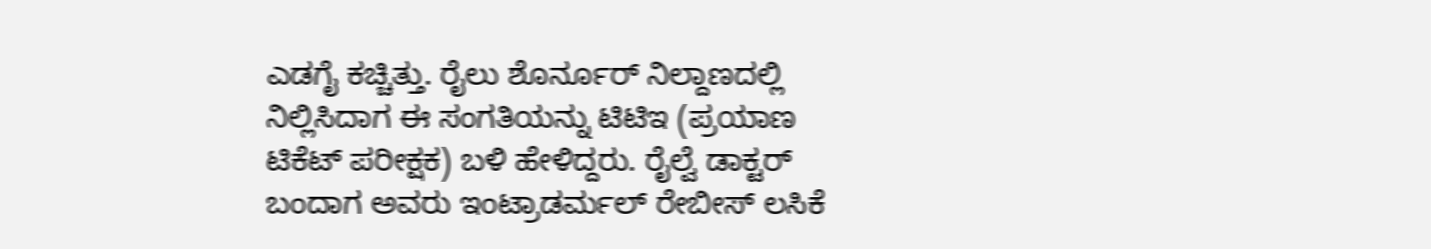ಎಡಗೈ ಕಚ್ಚಿತ್ತು. ರೈಲು ಶೊರ್ನೂರ್ ನಿಲ್ದಾಣದಲ್ಲಿ ನಿಲ್ಲಿಸಿದಾಗ ಈ ಸಂಗತಿಯನ್ನು ಟಿಟಿಇ (ಪ್ರಯಾಣ ಟಿಕೆಟ್ ಪರೀಕ್ಷಕ) ಬಳಿ ಹೇಳಿದ್ದರು. ರೈಲ್ವೆ ಡಾಕ್ಟರ್ ಬಂದಾಗ ಅವರು ಇಂಟ್ರಾಡರ್ಮಲ್ ರೇಬೀಸ್ ಲಸಿಕೆ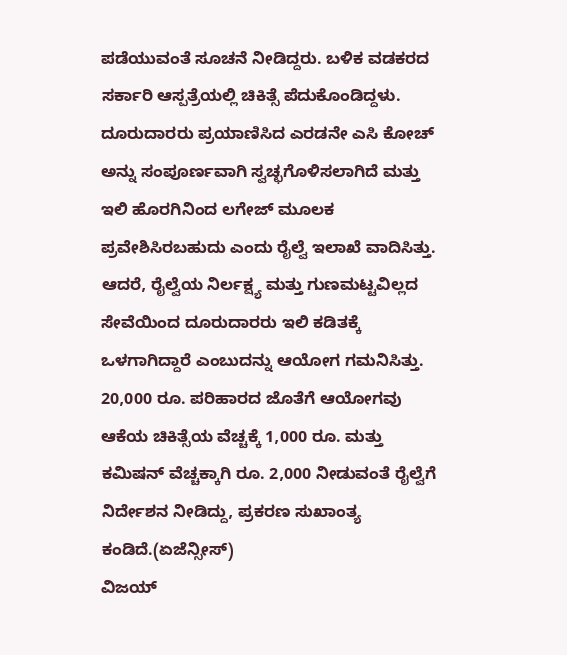ಪಡೆಯುವಂತೆ ಸೂಚನೆ ನೀಡಿದ್ದರು. ಬಳಿಕ ವಡಕರದ ಸರ್ಕಾರಿ ಆಸ್ಪತ್ರೆಯಲ್ಲಿ ಚಿಕಿತ್ಸೆ ಪೆದುಕೊಂಡಿದ್ದಳು.
ದೂರುದಾರರು ಪ್ರಯಾಣಿಸಿದ ಎರಡನೇ ಎಸಿ ಕೋಚ್ ಅನ್ನು ಸಂಪೂರ್ಣವಾಗಿ ಸ್ವಚ್ಛಗೊಳಿಸಲಾಗಿದೆ ಮತ್ತು ಇಲಿ ಹೊರಗಿನಿಂದ ಲಗೇಜ್‌ ಮೂಲಕ ಪ್ರವೇಶಿಸಿರಬಹುದು ಎಂದು ರೈಲ್ವೆ ಇಲಾಖೆ ವಾದಿಸಿತ್ತು. ಆದರೆ, ರೈಲ್ವೆಯ ನಿರ್ಲಕ್ಷ್ಯ ಮತ್ತು ಗುಣಮಟ್ಟವಿಲ್ಲದ ಸೇವೆಯಿಂದ ದೂರುದಾರರು ಇಲಿ ಕಡಿತಕ್ಕೆ ಒಳಗಾಗಿದ್ದಾರೆ ಎಂಬುದನ್ನು ಆಯೋಗ ಗಮನಿಸಿತ್ತು.
20,000 ರೂ. ಪರಿಹಾರದ ಜೊತೆಗೆ ಆಯೋಗವು ಆಕೆಯ ಚಿಕಿತ್ಸೆಯ ವೆಚ್ಚಕ್ಕೆ 1,000 ರೂ. ಮತ್ತು ಕಮಿಷನ್ ವೆಚ್ಚಕ್ಕಾಗಿ ರೂ. 2,000 ನೀಡುವಂತೆ ರೈಲ್ವೆಗೆ ನಿರ್ದೇಶನ ನೀಡಿದ್ದು, ಪ್ರಕರಣ ಸುಖಾಂತ್ಯ ಕಂಡಿದೆ.(ಏಜೆನ್ಸೀಸ್)
ವಿಜಯ್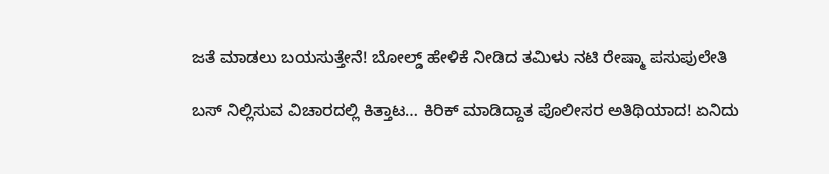ಜತೆ ಮಾಡಲು ಬಯಸುತ್ತೇನೆ! ಬೋಲ್ಡ್ ಹೇಳಿಕೆ ನೀಡಿದ ತಮಿಳು ನಟಿ ರೇಷ್ಮಾ ಪಸುಪುಲೇತಿ

ಬಸ್ ನಿಲ್ಲಿಸುವ ವಿಚಾರದಲ್ಲಿ ಕಿತ್ತಾಟ… ಕಿರಿಕ್ ಮಾಡಿದ್ದಾತ ಪೊಲೀಸರ ಅತಿಥಿಯಾದ! ಏನಿದು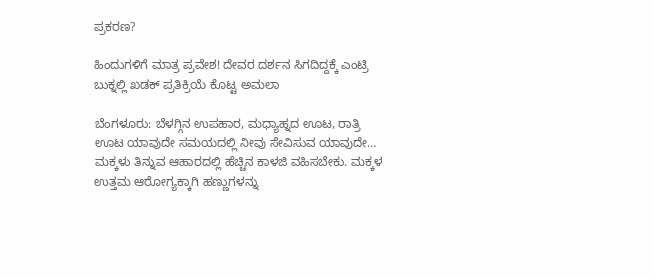ಪ್ರಕರಣ?

ಹಿಂದುಗಳಿಗೆ ಮಾತ್ರ ಪ್ರವೇಶ! ದೇವರ ದರ್ಶನ ಸಿಗದಿದ್ದಕ್ಕೆ ಎಂಟ್ರಿ ಬುಕ್ನಲ್ಲಿ ಖಡಕ್ ಪ್ರತಿಕ್ರಿಯೆ ಕೊಟ್ಟ ಅಮಲಾ

ಬೆಂಗಳೂರು: ಬೆಳಗ್ಗಿನ ಉಪಹಾರ, ಮಧ್ಯಾಹ್ನದ ಊಟ, ರಾತ್ರಿ ಊಟ ಯಾವುದೇ ಸಮಯದಲ್ಲಿ ನೀವು ಸೇವಿಸುವ ಯಾವುದೇ…
ಮಕ್ಕಳು ತಿನ್ನುವ ಆಹಾರದಲ್ಲಿ ಹೆಚ್ಚಿನ ಕಾಳಜಿ ವಹಿಸಬೇಕು. ಮಕ್ಕಳ ಉತ್ತಮ ಆರೋಗ್ಯಕ್ಕಾಗಿ ಹಣ್ಣುಗಳನ್ನು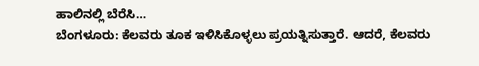ಹಾಲಿನಲ್ಲಿ ಬೆರೆಸಿ…
ಬೆಂಗಳೂರು: ಕೆಲವರು ತೂಕ ಇಳಿಸಿಕೊಳ್ಳಲು ಪ್ರಯತ್ನಿಸುತ್ತಾರೆ. ಆದರೆ, ಕೆಲವರು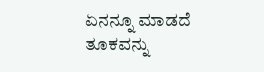ಏನನ್ನೂ ಮಾಡದೆ ತೂಕವನ್ನು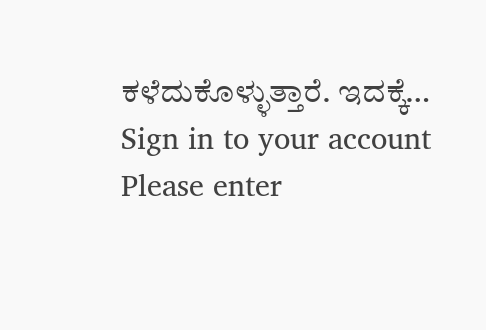ಕಳೆದುಕೊಳ್ಳುತ್ತಾರೆ. ಇದಕ್ಕೆ…
Sign in to your account
Please enter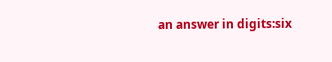an answer in digits:six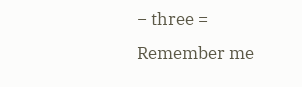− three =
Remember me